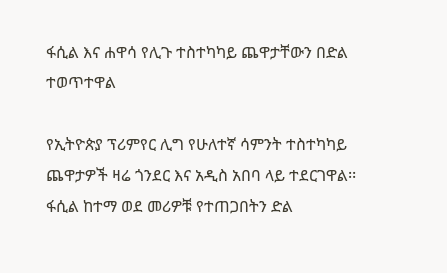ፋሲል እና ሐዋሳ የሊጉ ተስተካካይ ጨዋታቸውን በድል ተወጥተዋል

የኢትዮጵያ ፕሪምየር ሊግ የሁለተኛ ሳምንት ተስተካካይ ጨዋታዎች ዛሬ ጎንደር እና አዲስ አበባ ላይ ተደርገዋል፡፡ ፋሲል ከተማ ወደ መሪዎቹ የተጠጋበትን ድል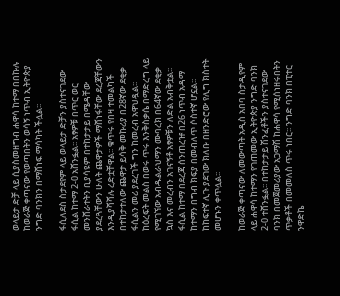ወላይታ ድቻ ላይ ሲያስመዘግብ ሐዋሳ ከተማ በበኩሉ ከወራጅ ቀጣናው የወጣበትን ወሳኝ ነጥብ ኢትዮጵያ ንግድ ባንክን በማሸነፍ ማሳካት ችሏል፡፡

ፋሲለደስ ስታደየም ላይ ወላይታ ድቻን ያስተናገደው ፋሲል ከተማ 2-0 አሸንፏል፡፡ አፃዎቹ በጥር ወር መንሸራተትን ቢያሳዩም በተከታታይ በሜዳቸው ያደረጓቸውን ሁለት ጨዋታዎች ማሸነፋቸው ደረጃቸውን እንዲያሻሻሉ ረድቷቸዋል፡፡ ቁጥሩ የበዛ ተመልካች በተከታተለው ጨዋታ ይሳቅ መኩሪያ በ28ኛው ደቂቃ ፋሲልን መሪ ያደረገች ግን ከመረብ አዋህዷል፡፡ ከዕረፍት መልስ በወሩ ጥሩ እንቅስቃሴ በማድረግ ላይ የሚገኘው አብዱልራህማን ሙባረክ በ64ኛው ደቂቃ ኳስ እና መረብን አገናኝቶ አፃዎቹን ለድል አብቅቷል፡፡ ፋሲል ከተማ በደረጃ ሰንጠረዡ በ26 ነጥብ አዳማ ከተማን በግብ ክፍያ በመብለጥ ሶስተኛ ሆኗል፡፡ ከከፍተኛ ሊጉ ያደገው ክለቡ በዘንድሮው የሊግ ክስተት መሆኑን ቀጥሏል፡፡

ከወራጅ ቀጣናው ለመውጣት አዲስ አበባ ስታዲየም ላይ ሐዋሳ ከተማን የገጠመው ኢትዮጵያ ንግድ ባንክ 2-0 ተሸንፏል፡፡ በተከታታይ ሽንፈቶችን ያስተናገደው ባንክ በመጀመሪያው አጋማሽ ከሐዋሳ የሚሰነዘሩበትን ጥቃቶች በመመለስ ጥሩ ነበር፡፡ ንግድ ባንክ በፒተር ንዋድኬ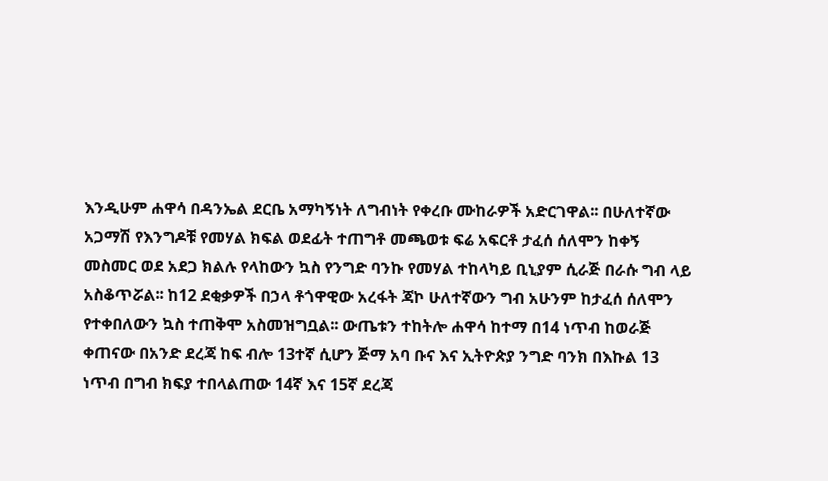እንዲሁም ሐዋሳ በዳንኤል ደርቤ አማካኝነት ለግብነት የቀረቡ ሙከራዎች አድርገዋል፡፡ በሁለተኛው አጋማሽ የእንግዶቹ የመሃል ክፍል ወደፊት ተጠግቶ መጫወቱ ፍሬ አፍርቶ ታፈሰ ሰለሞን ከቀኝ መስመር ወደ አደጋ ክልሉ የላከውን ኳስ የንግድ ባንኩ የመሃል ተከላካይ ቢኒያም ሲራጅ በራሱ ግብ ላይ አስቆጥሯል፡፡ ከ12 ደቂቃዎች በኃላ ቶጎዋዊው አረፋት ጃኮ ሁለተኛውን ግብ አሁንም ከታፈሰ ሰለሞን የተቀበለውን ኳስ ተጠቅሞ አስመዝግቧል፡፡ ውጤቱን ተከትሎ ሐዋሳ ከተማ በ14 ነጥብ ከወራጅ ቀጠናው በአንድ ደረጃ ከፍ ብሎ 13ተኛ ሲሆን ጅማ አባ ቡና እና ኢትዮጵያ ንግድ ባንክ በእኩል 13 ነጥብ በግብ ክፍያ ተበላልጠው 14ኛ እና 15ኛ ደረጃ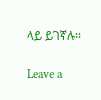ላይ ይገኛሉ፡፡

Leave a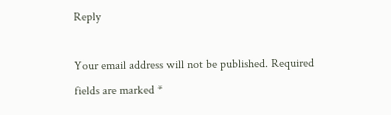Reply

Your email address will not be published. Required fields are marked *